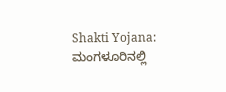Shakti Yojana: ಮಂಗಳೂರಿನಲ್ಲಿ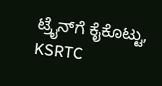ಟ್ರೈನ್‌ಗೆ ಕೈಕೊಟ್ಟು, KSRTC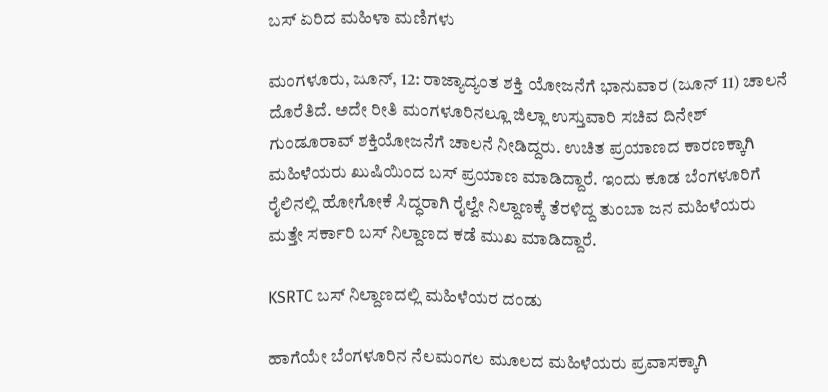ಬಸ್‌ ಏರಿದ ಮಹಿಳಾ ಮಣಿಗಳು

ಮಂಗಳೂರು, ಜೂನ್‌, 12: ರಾಜ್ಯಾದ್ಯಂತ ಶಕ್ತಿ ಯೋಜನೆಗೆ ಭಾನುವಾರ (ಜೂನ್‌ 11) ಚಾಲನೆ ದೊರೆತಿದೆ. ಅದೇ ರೀತಿ ಮಂಗಳೂರಿನಲ್ಲೂ ಜಿಲ್ಲಾ ಉಸ್ತುವಾರಿ ಸಚಿವ ದಿನೇಶ್ ಗುಂಡೂರಾವ್ ಶಕ್ತಿಯೋಜನೆಗೆ ಚಾಲನೆ ನೀಡಿದ್ದರು. ಉಚಿತ ಪ್ರಯಾಣದ ಕಾರಣಕ್ಕಾಗಿ ಮಹಿಳೆಯರು ಖುಷಿಯಿಂದ ಬಸ್ ಪ್ರಯಾಣ ಮಾಡಿದ್ದಾರೆ. ಇಂದು ಕೂಡ ಬೆಂಗಳೂರಿಗೆ ರೈಲಿನಲ್ಲಿ ಹೋಗೋಕೆ ಸಿದ್ಧರಾಗಿ ರೈಲ್ವೇ ನಿಲ್ದಾಣಕ್ಕೆ ತೆರಳಿದ್ದ ತುಂಬಾ ಜನ ಮಹಿಳೆಯರು ಮತ್ತೇ ಸರ್ಕಾರಿ ಬಸ್‌ ನಿಲ್ದಾಣದ ಕಡೆ ಮುಖ ಮಾಡಿದ್ದಾರೆ.

KSRTC ಬಸ್‌ ನಿಲ್ದಾಣದಲ್ಲಿ ಮಹಿಳೆಯರ ದಂಡು

ಹಾಗೆಯೇ ಬೆಂಗಳೂರಿನ ನೆಲಮಂಗಲ ಮೂಲದ ಮಹಿಳೆಯರು ಪ್ರವಾಸಕ್ಕಾಗಿ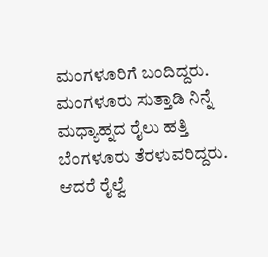ಮಂಗಳೂರಿಗೆ ಬಂದಿದ್ದರು. ಮಂಗಳೂರು ಸುತ್ತಾಡಿ ನಿನ್ನೆ ಮಧ್ಯಾಹ್ನದ ರೈಲು ಹತ್ತಿ ಬೆಂಗಳೂರು ತೆರಳುವರಿದ್ದರು. ಆದರೆ ರೈಲ್ವೆ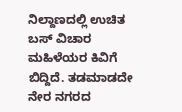ನಿಲ್ದಾಣದಲ್ಲಿ ಉಚಿತ ಬಸ್ ವಿಚಾರ ಮಹಿಳೆಯರ ಕಿವಿಗೆ ಬಿದ್ದಿದೆ. ತಡಮಾಡದೇ ನೇರ ನಗರದ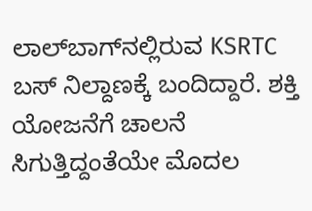ಲಾಲ್‌ಬಾಗ್‌ನಲ್ಲಿರುವ KSRTC ಬಸ್ ನಿಲ್ದಾಣಕ್ಕೆ ಬಂದಿದ್ದಾರೆ. ಶಕ್ತಿ ಯೋಜನೆಗೆ ಚಾಲನೆ ಸಿಗುತ್ತಿದ್ದಂತೆಯೇ ಮೊದಲ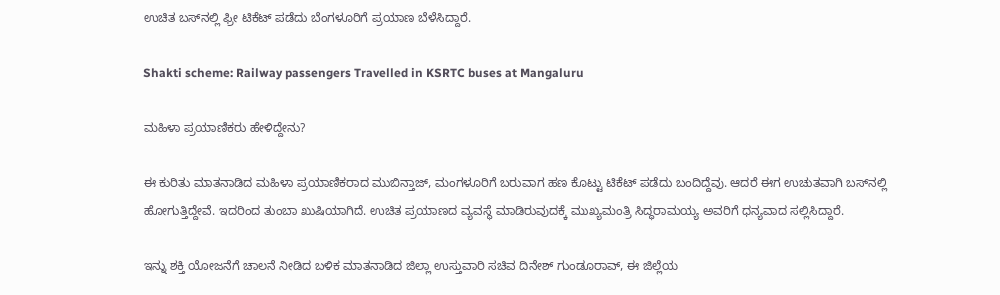ಉಚಿತ ಬಸ್‌ನಲ್ಲಿ ಫ್ರೀ ಟಿಕೆಟ್ ಪಡೆದು ಬೆಂಗಳೂರಿಗೆ ಪ್ರಯಾಣ ಬೆಳೆಸಿದ್ದಾರೆ.

Shakti scheme: Railway passengers Travelled in KSRTC buses at Mangaluru

ಮಹಿಳಾ ಪ್ರಯಾಣಿಕರು ಹೇಳಿದ್ದೇನು?

ಈ ಕುರಿತು ಮಾತನಾಡಿದ ಮಹಿಳಾ ಪ್ರಯಾಣಿಕರಾದ ಮುಬಿನ್ತಾಜ್, ಮಂಗಳೂರಿಗೆ ಬರುವಾಗ ಹಣ ಕೊಟ್ಟು ಟಿಕೆಟ್ ಪಡೆದು ಬಂದಿದ್ದೆವು. ಆದರೆ ಈಗ ಉಚುತವಾಗಿ ಬಸ್‌ನಲ್ಲಿ ಹೋಗುತ್ತಿದ್ದೇವೆ‌‌. ಇದರಿಂದ ತುಂಬಾ ಖುಷಿಯಾಗಿದೆ. ಉಚಿತ ಪ್ರಯಾಣದ ವ್ಯವಸ್ಥೆ ಮಾಡಿರುವುದಕ್ಕೆ ಮುಖ್ಯಮಂತ್ರಿ ಸಿದ್ಧರಾಮಯ್ಯ ಅವರಿಗೆ ಧನ್ಯವಾದ ಸಲ್ಲಿಸಿದ್ದಾರೆ.

ಇನ್ನು ಶಕ್ತಿ ಯೋಜನೆಗೆ ಚಾಲನೆ ನೀಡಿದ ಬಳಿಕ ಮಾತನಾಡಿದ ಜಿಲ್ಲಾ ಉಸ್ತುವಾರಿ ಸಚಿವ ದಿನೇಶ್ ಗುಂಡೂರಾವ್, ಈ ಜಿಲ್ಲೆಯ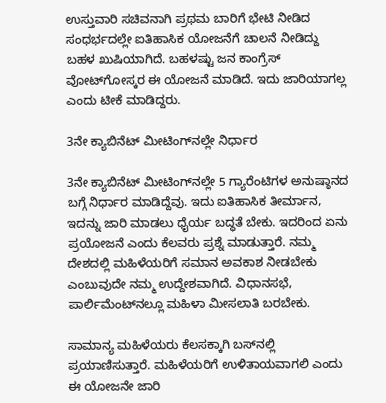ಉಸ್ತುವಾರಿ ಸಚಿವನಾಗಿ ಪ್ರಥಮ ಬಾರಿಗೆ ಭೇಟಿ ನೀಡಿದ ಸಂಧರ್ಭದಲ್ಲೇ ಐತಿಹಾಸಿಕ ಯೋಜನೆಗೆ ಚಾಲನೆ ನೀಡಿದ್ದು ಬಹಳ ಖುಷಿಯಾಗಿದೆ. ಬಹಳಷ್ಟು ಜನ ಕಾಂಗ್ರೆಸ್ ವೋಟ್‌ಗೋಸ್ಕರ ಈ ಯೋಜನೆ ಮಾಡಿದೆ. ಇದು ಜಾರಿಯಾಗಲ್ಲ ಎಂದು ಟೀಕೆ ಮಾಡಿದ್ದರು.

3ನೇ ಕ್ಯಾಬಿನೆಟ್ ಮೀಟಿಂಗ್‌ನಲ್ಲೇ ನಿರ್ಧಾರ

3ನೇ ಕ್ಯಾಬಿನೆಟ್ ಮೀಟಿಂಗ್‌ನಲ್ಲೇ 5 ಗ್ಯಾರೆಂಟಿಗಳ ಅನುಷ್ಠಾನದ ಬಗ್ಗೆ ನಿರ್ಧಾರ ಮಾಡಿದ್ದೆವು. ಇದು ಐತಿಹಾಸಿಕ ತೀರ್ಮಾನ, ಇದನ್ನು ಜಾರಿ ಮಾಡಲು ಧೈರ್ಯ ಬದ್ಧತೆ ಬೇಕು. ಇದರಿಂದ ಏನು ಪ್ರಯೋಜನೆ ಎಂದು ಕೆಲವರು ಪ್ರಶ್ನೆ ಮಾಡುತ್ತಾರೆ. ನಮ್ಮ ದೇಶದಲ್ಲಿ ಮಹಿಳೆಯರಿಗೆ ಸಮಾನ ಅವಕಾಶ ನೀಡಬೇಕು ಎಂಬುವುದೇ ನಮ್ಮ ಉದ್ದೇಶವಾಗಿದೆ. ವಿಧಾನಸಭೆ, ಪಾರ್ಲಿಮೆಂಟ್‌ನಲ್ಲೂ ಮಹಿಳಾ ಮೀಸಲಾತಿ ಬರಬೇಕು.

ಸಾಮಾನ್ಯ ಮಹಿಳೆಯರು ಕೆಲಸಕ್ಕಾಗಿ ಬಸ್‌ನಲ್ಲಿ ಪ್ರಯಾಣಿಸುತ್ತಾರೆ‌‌. ಮಹಿಳೆಯರಿಗೆ ಉಳಿತಾಯವಾಗಲಿ ಎಂದು ಈ ಯೋಜನೇ ಜಾರಿ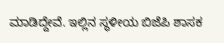ಮಾಡಿದ್ದೇವೆ. ಇಲ್ಲಿನ ಸ್ಥಳೀಯ ಬಿಜೆಪಿ ಶಾಸಕ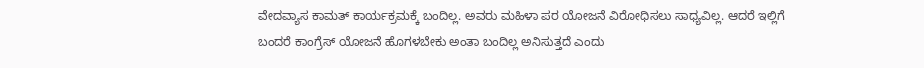ವೇದವ್ಯಾಸ ಕಾಮತ್ ಕಾರ್ಯಕ್ರಮಕ್ಕೆ ಬಂದಿಲ್ಲ. ಅವರು ಮಹಿಳಾ ಪರ ಯೋಜನೆ ವಿರೋಧಿಸಲು ಸಾಧ್ಯವಿಲ್ಲ. ಆದರೆ ಇಲ್ಲಿಗೆ ಬಂದರೆ ಕಾಂಗ್ರೆಸ್ ಯೋಜನೆ ಹೊಗಳಬೇಕು ಅಂತಾ ಬಂದಿಲ್ಲ ಅನಿಸುತ್ತದೆ‌‌ ಎಂದು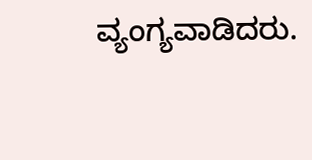ವ್ಯಂಗ್ಯವಾಡಿದರು.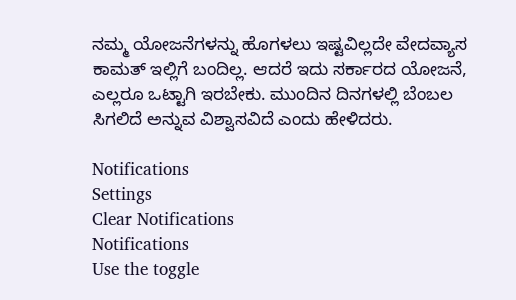ನಮ್ಮ ಯೋಜನೆಗಳನ್ನು ಹೊಗಳಲು ಇಷ್ಟವಿಲ್ಲದೇ ವೇದವ್ಯಾಸ ಕಾಮತ್ ಇಲ್ಲಿಗೆ ಬಂದಿಲ್ಲ. ಆದರೆ ಇದು ಸರ್ಕಾರದ ಯೋಜನೆ, ಎಲ್ಲರೂ ಒಟ್ಟಾಗಿ ಇರಬೇಕು. ಮುಂದಿನ ದಿನಗಳಲ್ಲಿ ಬೆಂಬಲ ಸಿಗಲಿದೆ ಅನ್ನುವ ವಿಶ್ವಾಸವಿದೆ ಎಂದು ಹೇಳಿದರು.

Notifications
Settings
Clear Notifications
Notifications
Use the toggle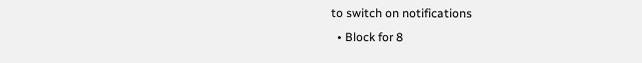to switch on notifications
  • Block for 8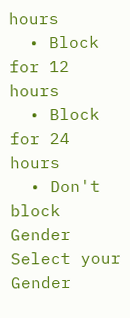hours
  • Block for 12 hours
  • Block for 24 hours
  • Don't block
Gender
Select your Gender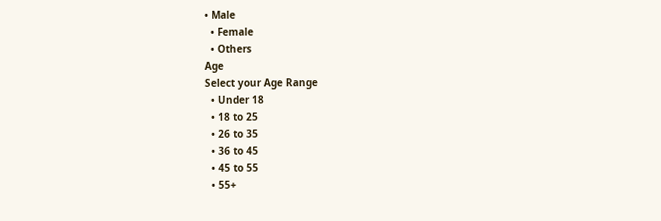• Male
  • Female
  • Others
Age
Select your Age Range
  • Under 18
  • 18 to 25
  • 26 to 35
  • 36 to 45
  • 45 to 55
  • 55+